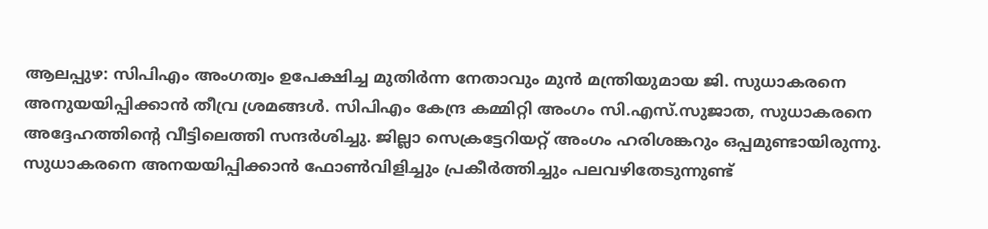ആലപ്പുഴ: സിപിഎം അംഗത്വം ഉപേക്ഷിച്ച മുതിർന്ന നേതാവും മുൻ മന്ത്രിയുമായ ജി. സുധാകരനെ അനുയയിപ്പിക്കാൻ തീവ്ര ശ്രമങ്ങൾ. സിപിഎം കേന്ദ്ര കമ്മിറ്റി അംഗം സി.എസ്.സുജാത, സുധാകരനെ അദ്ദേഹത്തിന്റെ വീട്ടിലെത്തി സന്ദർശിച്ചു. ജില്ലാ സെക്രട്ടേറിയറ്റ് അംഗം ഹരിശങ്കറും ഒപ്പമുണ്ടായിരുന്നു.
സുധാകരനെ അനയയിപ്പിക്കാൻ ഫോൺവിളിച്ചും പ്രകീർത്തിച്ചും പലവഴിതേടുന്നുണ്ട്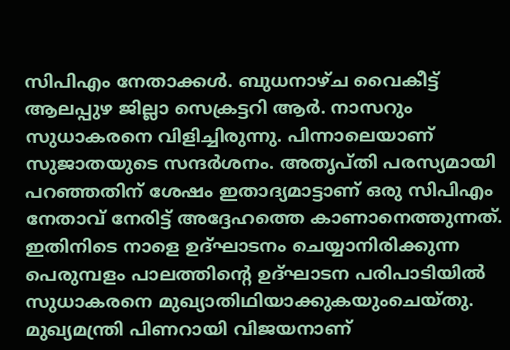സിപിഎം നേതാക്കൾ. ബുധനാഴ്ച വൈകീട്ട് ആലപ്പുഴ ജില്ലാ സെക്രട്ടറി ആർ. നാസറും സുധാകരനെ വിളിച്ചിരുന്നു. പിന്നാലെയാണ് സുജാതയുടെ സന്ദർശനം. അതൃപ്തി പരസ്യമായി പറഞ്ഞതിന് ശേഷം ഇതാദ്യമാട്ടാണ് ഒരു സിപിഎം നേതാവ് നേരിട്ട് അദ്ദേഹത്തെ കാണാനെത്തുന്നത്.
ഇതിനിടെ നാളെ ഉദ്ഘാടനം ചെയ്യാനിരിക്കുന്ന പെരുമ്പളം പാലത്തിന്റെ ഉദ്ഘാടന പരിപാടിയിൽ സുധാകരനെ മുഖ്യാതിഥിയാക്കുകയുംചെയ്തു. മുഖ്യമന്ത്രി പിണറായി വിജയനാണ്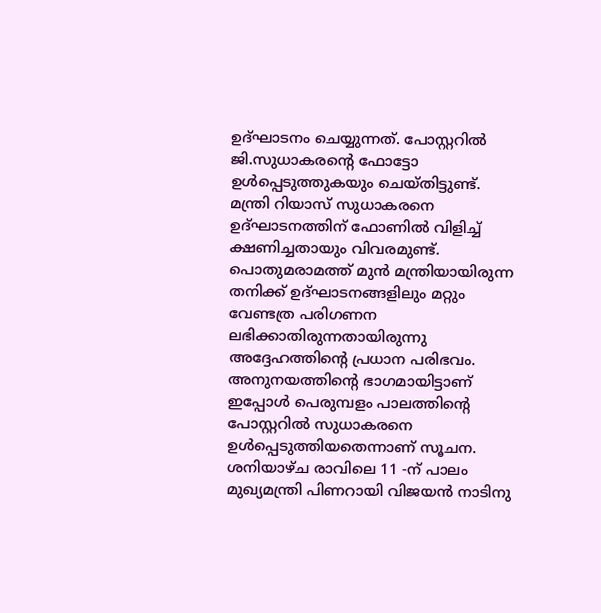ഉദ്ഘാടനം ചെയ്യുന്നത്. പോസ്റ്ററിൽ ജി.സുധാകരന്റെ ഫോട്ടോ ഉൾപ്പെടുത്തുകയും ചെയ്തിട്ടുണ്ട്. മന്ത്രി റിയാസ് സുധാകരനെ ഉദ്ഘാടനത്തിന് ഫോണിൽ വിളിച്ച് ക്ഷണിച്ചതായും വിവരമുണ്ട്. പൊതുമരാമത്ത് മുൻ മന്ത്രിയായിരുന്ന തനിക്ക് ഉദ്ഘാടനങ്ങളിലും മറ്റും വേണ്ടത്ര പരിഗണന ലഭിക്കാതിരുന്നതായിരുന്നു അദ്ദേഹത്തിന്റെ പ്രധാന പരിഭവം. അനുനയത്തിന്റെ ഭാഗമായിട്ടാണ് ഇപ്പോൾ പെരുമ്പളം പാലത്തിന്റെ പോസ്റ്ററിൽ സുധാകരനെ ഉൾപ്പെടുത്തിയതെന്നാണ് സൂചന. ശനിയാഴ്ച രാവിലെ 11 -ന് പാലം മുഖ്യമന്ത്രി പിണറായി വിജയൻ നാടിനു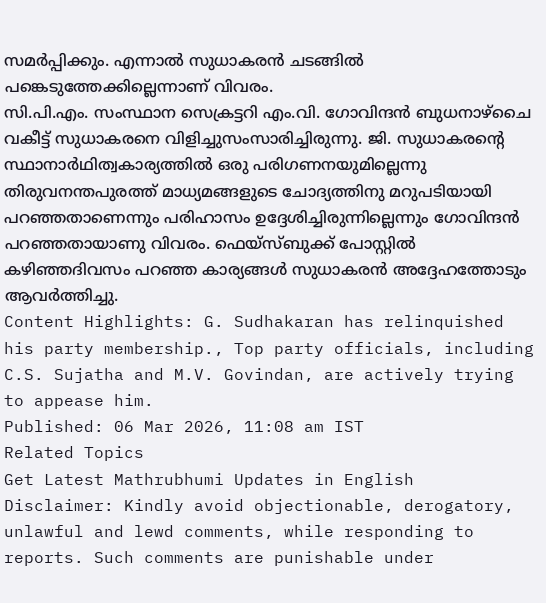സമർപ്പിക്കും. എന്നാൽ സുധാകരൻ ചടങ്ങിൽ പങ്കെടുത്തേക്കില്ലെന്നാണ് വിവരം.
സി.പി.എം. സംസ്ഥാന സെക്രട്ടറി എം.വി. ഗോവിന്ദൻ ബുധനാഴ്ചൈ വകീട്ട് സുധാകരനെ വിളിച്ചുസംസാരിച്ചിരുന്നു. ജി. സുധാകരന്റെ സ്ഥാനാർഥിത്വകാര്യത്തിൽ ഒരു പരിഗണനയുമില്ലെന്നു തിരുവനന്തപുരത്ത് മാധ്യമങ്ങളുടെ ചോദ്യത്തിനു മറുപടിയായി പറഞ്ഞതാണെന്നും പരിഹാസം ഉദ്ദേശിച്ചിരുന്നില്ലെന്നും ഗോവിന്ദൻ പറഞ്ഞതായാണു വിവരം. ഫെയ്സ്ബുക്ക് പോസ്റ്റിൽ കഴിഞ്ഞദിവസം പറഞ്ഞ കാര്യങ്ങൾ സുധാകരൻ അദ്ദേഹത്തോടും ആവർത്തിച്ചു.
Content Highlights: G. Sudhakaran has relinquished his party membership., Top party officials, including C.S. Sujatha and M.V. Govindan, are actively trying to appease him.
Published: 06 Mar 2026, 11:08 am IST
Related Topics
Get Latest Mathrubhumi Updates in English
Disclaimer: Kindly avoid objectionable, derogatory, unlawful and lewd comments, while responding to reports. Such comments are punishable under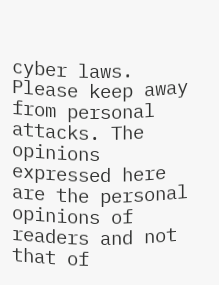cyber laws. Please keep away from personal attacks. The opinions expressed here are the personal opinions of readers and not that of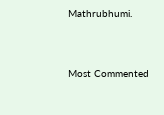Mathrubhumi.



Most Commented